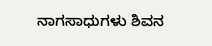ನಾಗಸಾಧುಗಳು ಶಿವನ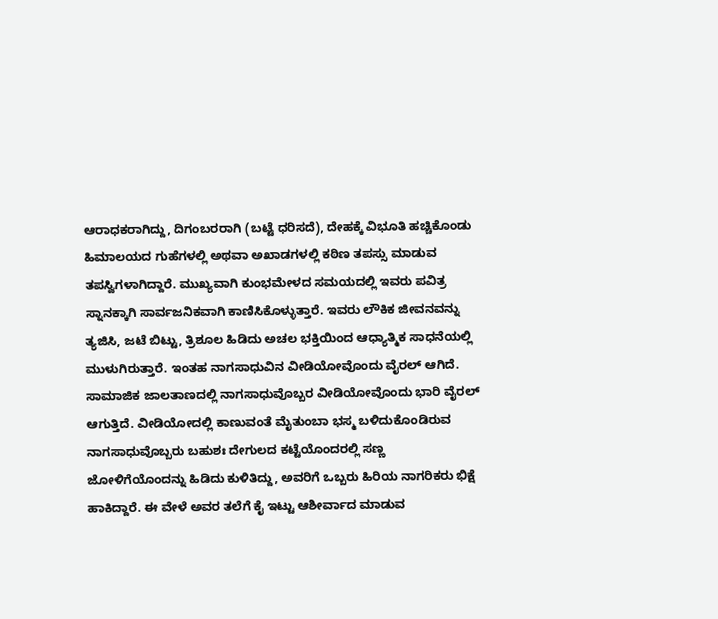ಆರಾಧಕರಾಗಿದ್ದು, ದಿಗಂಬರರಾಗಿ (ಬಟ್ಟೆ ಧರಿಸದೆ), ದೇಹಕ್ಕೆ ವಿಭೂತಿ ಹಚ್ಚಿಕೊಂಡು ಹಿಮಾಲಯದ ಗುಹೆಗಳಲ್ಲಿ ಅಥವಾ ಅಖಾಡಗಳಲ್ಲಿ ಕಠಿಣ ತಪಸ್ಸು ಮಾಡುವ ತಪಸ್ವಿಗಳಾಗಿದ್ದಾರೆ. ಮುಖ್ಯವಾಗಿ ಕುಂಭಮೇಳದ ಸಮಯದಲ್ಲಿ ಇವರು ಪವಿತ್ರ ಸ್ನಾನಕ್ಕಾಗಿ ಸಾರ್ವಜನಿಕವಾಗಿ ಕಾಣಿಸಿಕೊಳ್ಳುತ್ತಾರೆ. ಇವರು ಲೌಕಿಕ ಜೀವನವನ್ನು ತ್ಯಜಿಸಿ, ಜಟೆ ಬಿಟ್ಟು, ತ್ರಿಶೂಲ ಹಿಡಿದು ಅಚಲ ಭಕ್ತಿಯಿಂದ ಆಧ್ಯಾತ್ಮಿಕ ಸಾಧನೆಯಲ್ಲಿ ಮುಳುಗಿರುತ್ತಾರೆ. ಇಂತಹ ನಾಗಸಾಧುವಿನ ವೀಡಿಯೋವೊಂದು ವೈರಲ್ ಆಗಿದೆ.
ಸಾಮಾಜಿಕ ಜಾಲತಾಣದಲ್ಲಿ ನಾಗಸಾಧುವೊಬ್ಬರ ವೀಡಿಯೋವೊಂದು ಭಾರಿ ವೈರಲ್ ಆಗುತ್ತಿದೆ. ವೀಡಿಯೋದಲ್ಲಿ ಕಾಣುವಂತೆ ಮೈತುಂಬಾ ಭಸ್ಮ ಬಳಿದುಕೊಂಡಿರುವ ನಾಗಸಾಧುವೊಬ್ಬರು ಬಹುಶಃ ದೇಗುಲದ ಕಟ್ಟೆಯೊಂದರಲ್ಲಿ ಸಣ್ಣ ಜೋಳಿಗೆಯೊಂದನ್ನು ಹಿಡಿದು ಕುಳಿತಿದ್ದು, ಅವರಿಗೆ ಒಬ್ಬರು ಹಿರಿಯ ನಾಗರಿಕರು ಭಿಕ್ಷೆ ಹಾಕಿದ್ದಾರೆ. ಈ ವೇಳೆ ಅವರ ತಲೆಗೆ ಕೈ ಇಟ್ಟು ಆಶೀರ್ವಾದ ಮಾಡುವ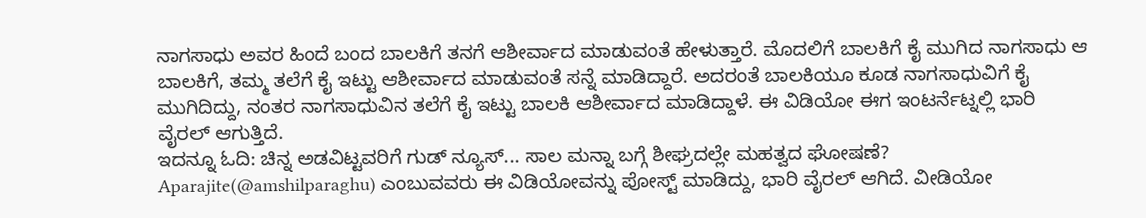ನಾಗಸಾಧು ಅವರ ಹಿಂದೆ ಬಂದ ಬಾಲಕಿಗೆ ತನಗೆ ಆಶೀರ್ವಾದ ಮಾಡುವಂತೆ ಹೇಳುತ್ತಾರೆ. ಮೊದಲಿಗೆ ಬಾಲಕಿಗೆ ಕೈ ಮುಗಿದ ನಾಗಸಾಧು ಆ ಬಾಲಕಿಗೆ, ತಮ್ಮ ತಲೆಗೆ ಕೈ ಇಟ್ಟು ಆಶೀರ್ವಾದ ಮಾಡುವಂತೆ ಸನ್ನೆ ಮಾಡಿದ್ದಾರೆ. ಅದರಂತೆ ಬಾಲಕಿಯೂ ಕೂಡ ನಾಗಸಾಧುವಿಗೆ ಕೈ ಮುಗಿದಿದ್ದು, ನಂತರ ನಾಗಸಾಧುವಿನ ತಲೆಗೆ ಕೈ ಇಟ್ಟು ಬಾಲಕಿ ಆಶೀರ್ವಾದ ಮಾಡಿದ್ದಾಳೆ. ಈ ವಿಡಿಯೋ ಈಗ ಇಂಟರ್ನೆಟ್ನಲ್ಲಿ ಭಾರಿ ವೈರಲ್ ಆಗುತ್ತಿದೆ.
ಇದನ್ನೂ ಓದಿ: ಚಿನ್ನ ಅಡವಿಟ್ಟವರಿಗೆ ಗುಡ್ ನ್ಯೂಸ್... ಸಾಲ ಮನ್ನಾ ಬಗ್ಗೆ ಶೀಘ್ರದಲ್ಲೇ ಮಹತ್ವದ ಘೋಷಣೆ?
Aparajite(@amshilparaghu) ಎಂಬುವವರು ಈ ವಿಡಿಯೋವನ್ನು ಪೋಸ್ಟ್ ಮಾಡಿದ್ದು, ಭಾರಿ ವೈರಲ್ ಆಗಿದೆ. ವೀಡಿಯೋ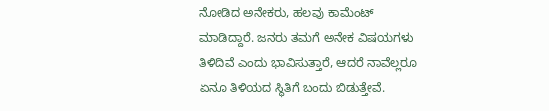ನೋಡಿದ ಅನೇಕರು, ಹಲವು ಕಾಮೆಂಟ್ ಮಾಡಿದ್ದಾರೆ. ಜನರು ತಮಗೆ ಅನೇಕ ವಿಷಯಗಳು ತಿಳಿದಿವೆ ಎಂದು ಭಾವಿಸುತ್ತಾರೆ, ಆದರೆ ನಾವೆಲ್ಲರೂ ಏನೂ ತಿಳಿಯದ ಸ್ಥಿತಿಗೆ ಬಂದು ಬಿಡುತ್ತೇವೆ.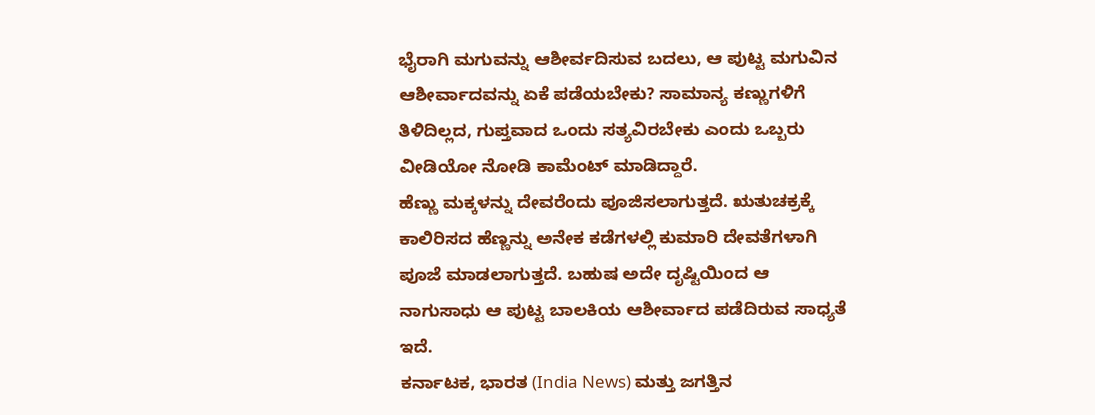ಭೈರಾಗಿ ಮಗುವನ್ನು ಆಶೀರ್ವದಿಸುವ ಬದಲು, ಆ ಪುಟ್ಟ ಮಗುವಿನ ಆಶೀರ್ವಾದವನ್ನು ಏಕೆ ಪಡೆಯಬೇಕು? ಸಾಮಾನ್ಯ ಕಣ್ಣುಗಳಿಗೆ ತಿಳಿದಿಲ್ಲದ, ಗುಪ್ತವಾದ ಒಂದು ಸತ್ಯವಿರಬೇಕು ಎಂದು ಒಬ್ಬರು ವೀಡಿಯೋ ನೋಡಿ ಕಾಮೆಂಟ್ ಮಾಡಿದ್ದಾರೆ.
ಹೆಣ್ಣು ಮಕ್ಕಳನ್ನು ದೇವರೆಂದು ಪೂಜಿಸಲಾಗುತ್ತದೆ. ಋತುಚಕ್ರಕ್ಕೆ ಕಾಲಿರಿಸದ ಹೆಣ್ಣನ್ನು ಅನೇಕ ಕಡೆಗಳಲ್ಲಿ ಕುಮಾರಿ ದೇವತೆಗಳಾಗಿ ಪೂಜೆ ಮಾಡಲಾಗುತ್ತದೆ. ಬಹುಷ ಅದೇ ದೃಷ್ಟಿಯಿಂದ ಆ ನಾಗುಸಾಧು ಆ ಪುಟ್ಟ ಬಾಲಕಿಯ ಆಶೀರ್ವಾದ ಪಡೆದಿರುವ ಸಾಧ್ಯತೆ ಇದೆ.
ಕರ್ನಾಟಕ, ಭಾರತ (India News) ಮತ್ತು ಜಗತ್ತಿನ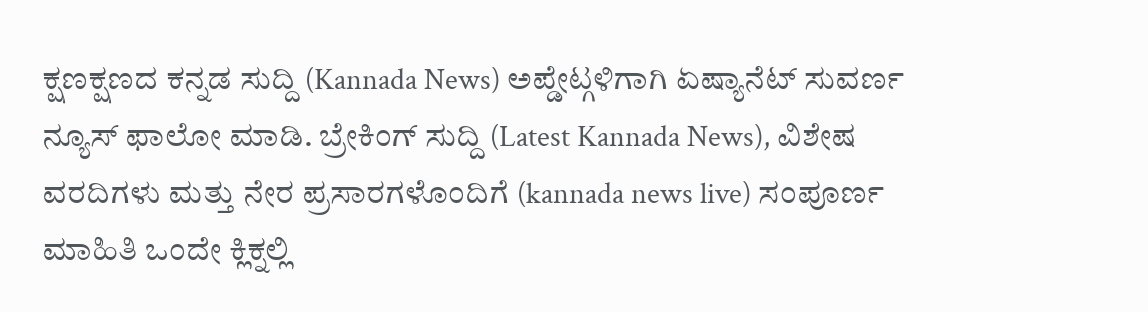ಕ್ಷಣಕ್ಷಣದ ಕನ್ನಡ ಸುದ್ದಿ (Kannada News) ಅಪ್ಡೇಟ್ಗಳಿಗಾಗಿ ಏಷ್ಯಾನೆಟ್ ಸುವರ್ಣ ನ್ಯೂಸ್ ಫಾಲೋ ಮಾಡಿ. ಬ್ರೇಕಿಂಗ್ ಸುದ್ದಿ (Latest Kannada News), ವಿಶೇಷ ವರದಿಗಳು ಮತ್ತು ನೇರ ಪ್ರಸಾರಗಳೊಂದಿಗೆ (kannada news live) ಸಂಪೂರ್ಣ ಮಾಹಿತಿ ಒಂದೇ ಕ್ಲಿಕ್ನಲ್ಲಿ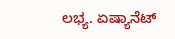ಲಭ್ಯ. ಏಷ್ಯಾನೆಟ್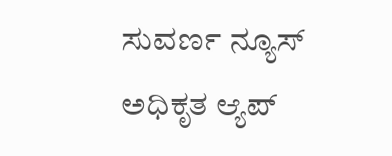ಸುವರ್ಣ ನ್ಯೂಸ್ ಅಧಿಕೃತ ಆ್ಯಪ್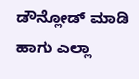ಡೌನ್ಲೋಡ್ ಮಾಡಿ ಹಾಗು ಎಲ್ಲಾ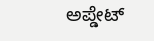ಅಪ್ಡೇಟ್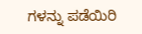ಗಳನ್ನು ಪಡೆಯಿರಿ